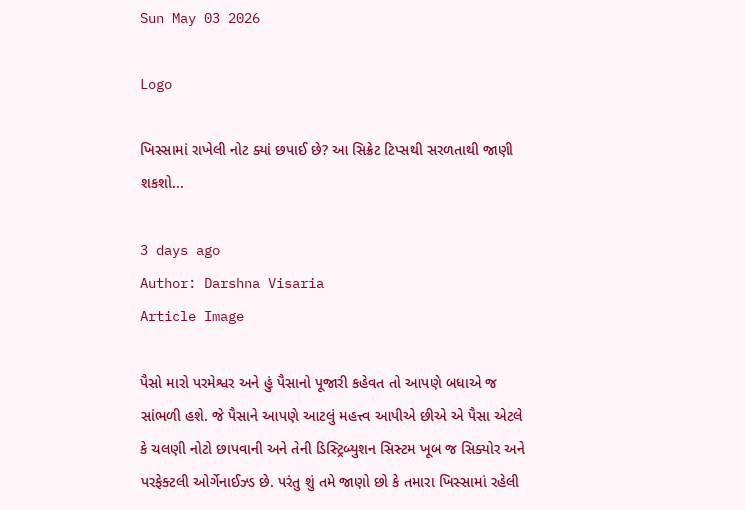Sun May 03 2026

Logo

ખિસ્સામાં રાખેલી નોટ ક્યાં છપાઈ છે? આ સિક્રેટ ટિપ્સથી સરળતાથી જાણી શકશો...

3 days ago
Author: Darshna Visaria
Article Image

પૈસો મારો પરમેશ્વર અને હું પૈસાનો પૂજારી કહેવત તો આપણે બધાએ જ સાંભળી હશે. જે પૈસાને આપણે આટલું મહત્ત્વ આપીએ છીએ એ પૈસા એટલે કે ચલણી નોટો છાપવાની અને તેની ડિસ્ટ્રિબ્યુશન સિસ્ટમ ખૂબ જ સિક્યોર અને પરફેક્ટલી ઓર્ગેનાઈઝ્ડ છે. પરંતુ શું તમે જાણો છો કે તમારા ખિસ્સામાં રહેલી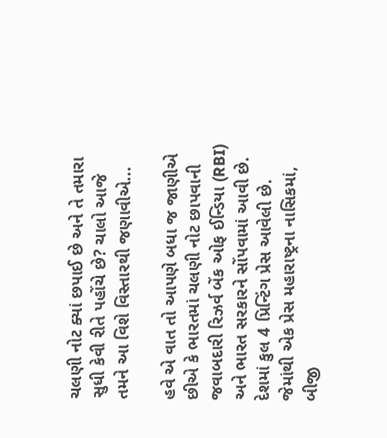ચલણી નોટ ક્યાં છપાઈ છે અને તે તમારા સુધી કેવી રીતે પહોંચે છે? ચાલો આજે તમને આ વિશે વિસ્તારથી જણાવીએ...

હવે એ વાત તો આપણે બધા જ જાણીએ છીએ કે ભારતમાં ચલણી નોટ છાપવાની જવાબદારી રિઝર્વ બેંક ઓફ ઈન્ડિયા (RBI) અને ભારત સરકારને સોંપવામાં આવી છે. દેશમાં કુલ 4 પ્રિન્ટિંગ પ્રેસ આવેલી છે. જેમાંથી એક પ્રેસ મહારાષ્ટ્રના નાસિકમાં, બીજી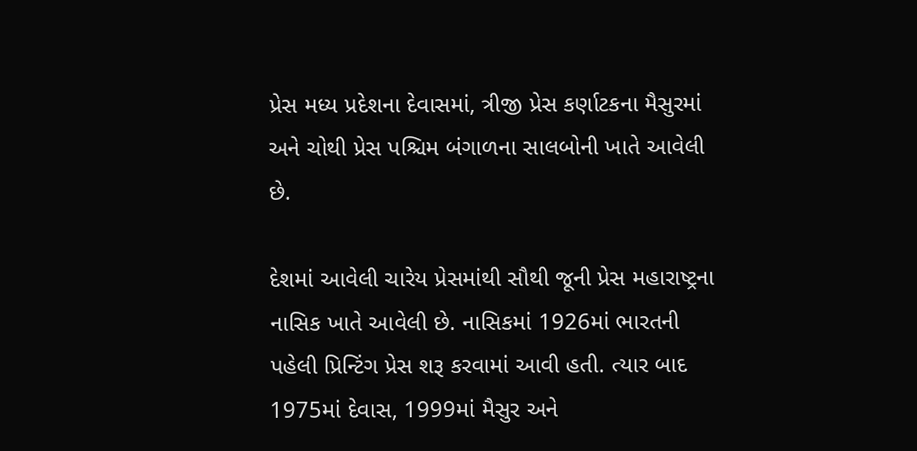પ્રેસ મધ્ય પ્રદેશના દેવાસમાં, ત્રીજી પ્રેસ કર્ણાટકના મૈસુરમાં અને ચોથી પ્રેસ પશ્ચિમ બંગાળના સાલબોની ખાતે આવેલી છે.

દેશમાં આવેલી ચારેય પ્રેસમાંથી સૌથી જૂની પ્રેસ મહારાષ્ટ્રના નાસિક ખાતે આવેલી છે. નાસિકમાં 1926માં ભારતની પહેલી પ્રિન્ટિંગ પ્રેસ શરૂ કરવામાં આવી હતી. ત્યાર બાદ 1975માં દેવાસ, 1999માં મૈસુર અને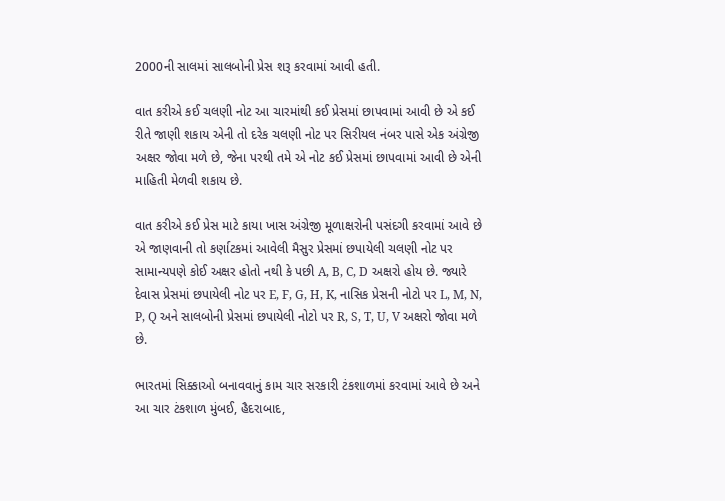2000ની સાલમાં સાલબોની પ્રેસ શરૂ કરવામાં આવી હતી.

વાત કરીએ કઈ ચલણી નોટ આ ચારમાંથી કઈ પ્રેસમાં છાપવામાં આવી છે એ કઈ રીતે જાણી શકાય એની તો દરેક ચલણી નોટ પર સિરીયલ નંબર પાસે એક અંગ્રેજી અક્ષર જોવા મળે છે, જેના પરથી તમે એ નોટ કઈ પ્રેસમાં છાપવામાં આવી છે એની માહિતી મેળવી શકાય છે.

વાત કરીએ કઈ પ્રેસ માટે કાયા ખાસ અંગ્રેજી મૂળાક્ષરોની પસંદગી કરવામાં આવે છે એ જાણવાની તો કર્ણાટકમાં આવેલી મૈસુર પ્રેસમાં છપાયેલી ચલણી નોટ પર સામાન્યપણે કોઈ અક્ષર હોતો નથી કે પછી A, B, C, D અક્ષરો હોય છે. જ્યારે દેવાસ પ્રેસમાં છપાયેલી નોટ પર E, F, G, H, K, નાસિક પ્રેસની નોટો પર L, M, N, P, Q અને સાલબોની પ્રેસમાં છપાયેલી નોટો પર R, S, T, U, V અક્ષરો જોવા મળે છે.

ભારતમાં સિક્કાઓ બનાવવાનું કામ ચાર સરકારી ટંકશાળમાં કરવામાં આવે છે અને આ ચાર ટંકશાળ મુંબઈ, હૈદરાબાદ,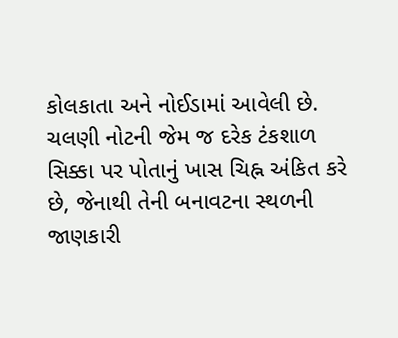કોલકાતા અને નોઈડામાં આવેલી છે. ચલણી નોટની જેમ જ દરેક ટંકશાળ સિક્કા પર પોતાનું ખાસ ચિહ્ન અંકિત કરે છે, જેનાથી તેની બનાવટના સ્થળની જાણકારી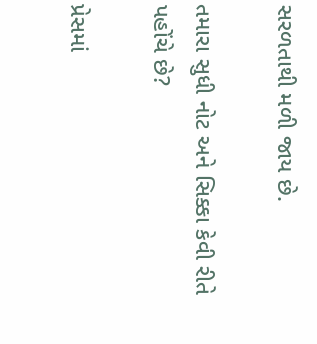સરળતાથી મળી જાય છે.

તમારા સુધી નોટ અને સિક્કા કેવી રીતે પહોંચે છે?

પ્રેસમાં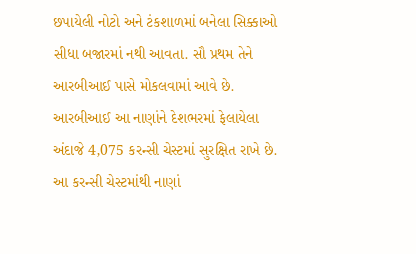છપાયેલી નોટો અને ટંકશાળમાં બનેલા સિક્કાઓ સીધા બજારમાં નથી આવતા. સૌ પ્રથમ તેને આરબીઆઈ પાસે મોકલવામાં આવે છે. આરબીઆઈ આ નાણાંને દેશભરમાં ફેલાયેલા અંદાજે 4,075 કરન્સી ચેસ્ટમાં સુરક્ષિત રાખે છે. આ કરન્સી ચેસ્ટમાંથી નાણાં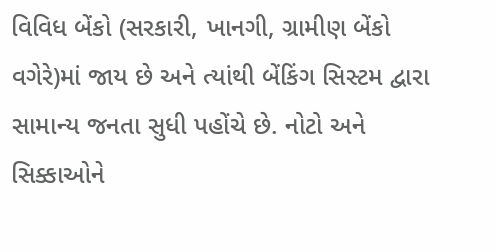વિવિધ બેંકો (સરકારી, ખાનગી, ગ્રામીણ બેંકો વગેરે)માં જાય છે અને ત્યાંથી બેંકિંગ સિસ્ટમ દ્વારા સામાન્ય જનતા સુધી પહોંચે છે. નોટો અને સિક્કાઓને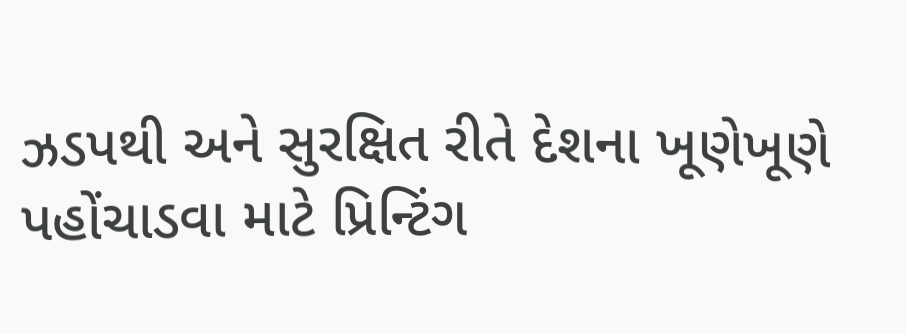ઝડપથી અને સુરક્ષિત રીતે દેશના ખૂણેખૂણે પહોંચાડવા માટે પ્રિન્ટિંગ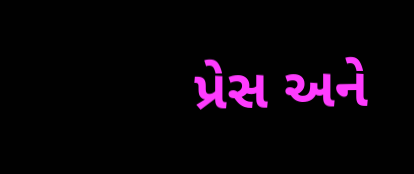પ્રેસ અને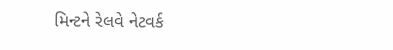મિન્ટને રેલવે નેટવર્ક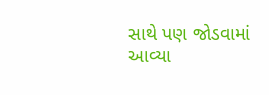સાથે પણ જોડવામાં આવ્યા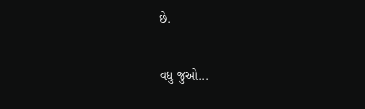છે.

વધુ જુઓ...